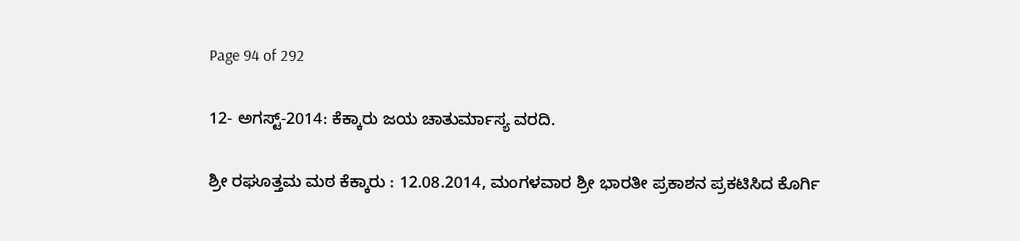Page 94 of 292

12- ಅಗಸ್ಟ್-2014: ಕೆಕ್ಕಾರು ಜಯ ಚಾತುರ್ಮಾಸ್ಯ ವರದಿ.

ಶ್ರೀ ರಘೂತ್ತಮ ಮಠ ಕೆಕ್ಕಾರು : 12.08.2014, ಮಂಗಳವಾರ ಶ್ರೀ ಭಾರತೀ ಪ್ರಕಾಶನ ಪ್ರಕಟಿಸಿದ ಕೊರ್ಗಿ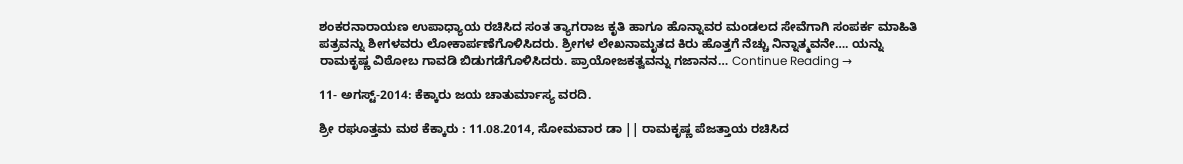ಶಂಕರನಾರಾಯಣ ಉಪಾಧ್ಯಾಯ ರಚಿಸಿದ ಸಂತ ತ್ಯಾಗರಾಜ ಕೃತಿ ಹಾಗೂ ಹೊನ್ನಾವರ ಮಂಡಲದ ಸೇವೆಗಾಗಿ ಸಂಪರ್ಕ ಮಾಹಿತಿ ಪತ್ರವನ್ನು ಶೀಗಳವರು ಲೋಕಾರ್ಪಣೆಗೊಳಿಸಿದರು. ಶ್ರೀಗಳ ಲೇಖನಾಮೃತದ ಕಿರು ಹೊತ್ತಗೆ ನೆಚ್ಚು ನಿನ್ನಾತ್ಮವನೇ…. ಯನ್ನು ರಾಮಕೃಷ್ಣ ವಿಠೋಬ ಗಾವಡಿ ಬಿಡುಗಡೆಗೊಳಿಸಿದರು. ಪ್ರಾಯೋಜಕತ್ವವನ್ನು ಗಜಾನನ… Continue Reading →

11- ಅಗಸ್ಟ್-2014: ಕೆಕ್ಕಾರು ಜಯ ಚಾತುರ್ಮಾಸ್ಯ ವರದಿ.

ಶ್ರೀ ರಘೂತ್ತಮ ಮಠ ಕೆಕ್ಕಾರು : 11.08.2014, ಸೋಮವಾರ ಡಾ || ರಾಮಕೃಷ್ಣ ಪೆಜತ್ತಾಯ ರಚಿಸಿದ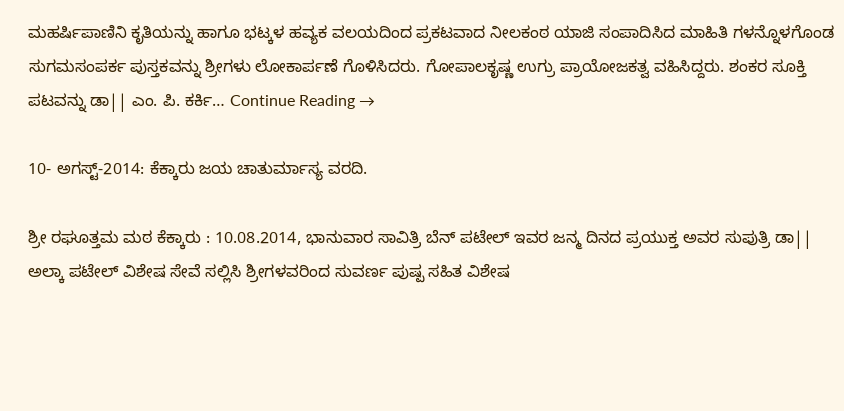ಮಹರ್ಷಿಪಾಣಿನಿ ಕೃತಿಯನ್ನು ಹಾಗೂ ಭಟ್ಕಳ ಹವ್ಯಕ ವಲಯದಿಂದ ಪ್ರಕಟವಾದ ನೀಲಕಂಠ ಯಾಜಿ ಸಂಪಾದಿಸಿದ ಮಾಹಿತಿ ಗಳನ್ನೊಳಗೊಂಡ ಸುಗಮಸಂಪರ್ಕ ಪುಸ್ತಕವನ್ನು ಶ್ರೀಗಳು ಲೋಕಾರ್ಪಣೆ ಗೊಳಿಸಿದರು. ಗೋಪಾಲಕೃಷ್ಣ ಉಗ್ರು ಪ್ರಾಯೋಜಕತ್ವ ವಹಿಸಿದ್ದರು. ಶಂಕರ ಸೂಕ್ತಿ ಪಟವನ್ನು ಡಾ|| ಎಂ. ಪಿ. ಕರ್ಕಿ… Continue Reading →

10- ಅಗಸ್ಟ್-2014: ಕೆಕ್ಕಾರು ಜಯ ಚಾತುರ್ಮಾಸ್ಯ ವರದಿ.

ಶ್ರೀ ರಘೂತ್ತಮ ಮಠ ಕೆಕ್ಕಾರು : 10.08.2014, ಭಾನುವಾರ ಸಾವಿತ್ರಿ ಬೆನ್ ಪಟೇಲ್ ಇವರ ಜನ್ಮ ದಿನದ ಪ್ರಯುಕ್ತ ಅವರ ಸುಪುತ್ರಿ ಡಾ|| ಅಲ್ಕಾ ಪಟೇಲ್ ವಿಶೇಷ ಸೇವೆ ಸಲ್ಲಿಸಿ ಶ್ರೀಗಳವರಿಂದ ಸುವರ್ಣ ಪುಷ್ಪ ಸಹಿತ ವಿಶೇಷ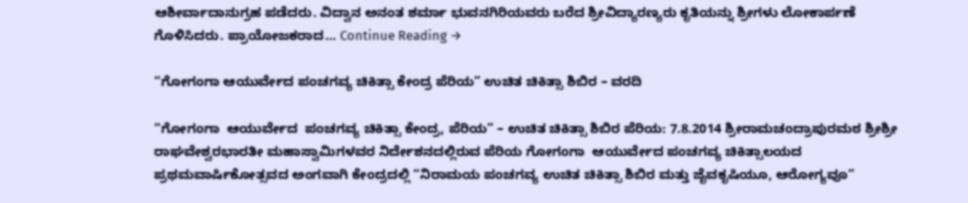ಆಶೀರ್ವಾದಾನುಗ್ರಹ ಪಡೆದರು. ವಿದ್ವಾನ ಅನಂತ ಶರ್ಮಾ ಭುವನಗಿರಿಯವರು ಬರೆದ ಶ್ರೀವಿದ್ಯಾರಣ್ಯರು ಕೃತಿಯನ್ನು ಶ್ರೀಗಳು ಲೋಕಾರ್ಪಣೆ ಗೊಳಿಸಿದರು. ಪ್ರಾಯೋಜಕರಾದ… Continue Reading →

“ಗೋಗಂಗಾ ಆಯುರ್ವೇದ ಪಂಚಗವ್ಯ ಚಿಕಿತ್ಸಾ ಕೇಂದ್ರ ಪೆರಿಯ” ಉಚಿತ ಚಿಕಿತ್ಸಾ ಶಿಬಿರ – ವರದಿ

“ಗೋಗಂಗಾ  ಆಯುರ್ವೇದ  ಪಂಚಗವ್ಯ ಚಿಕಿತ್ಸಾ ಕೇಂದ್ರ, ಪೆರಿಯ” – ಉಚಿತ ಚಿಕಿತ್ಸಾ ಶಿಬಿರ ಪೆರಿಯ: 7.8.2014 ಶ್ರೀರಾಮಚಂದ್ರಾಪುರಮಠ ಶ್ರೀಶ್ರೀ ರಾಘವೇಶ್ವರಭಾರತೀ ಮಹಾಸ್ವಾಮಿಗಳವರ ನಿರ್ದೇಶನದಲ್ಲಿರುವ ಪೆರಿಯ ಗೋಗಂಗಾ  ಆಯುರ್ವೇದ ಪಂಚಗವ್ಯ ಚಿಕಿತ್ಸಾಲಯದ ಪ್ರಥಮವಾರ್ಷಿಕೋತ್ಸವದ ಅಂಗವಾಗಿ ಕೇಂದ್ರದಲ್ಲಿ “ನಿರಾಮಯ ಪಂಚಗವ್ಯ ಉಚಿತ ಚಿಕಿತ್ಸಾ ಶಿಬಿರ ಮತ್ತು ಜೈವಕೃಷಿಯೂ, ಆರೋಗ್ಯವೂ”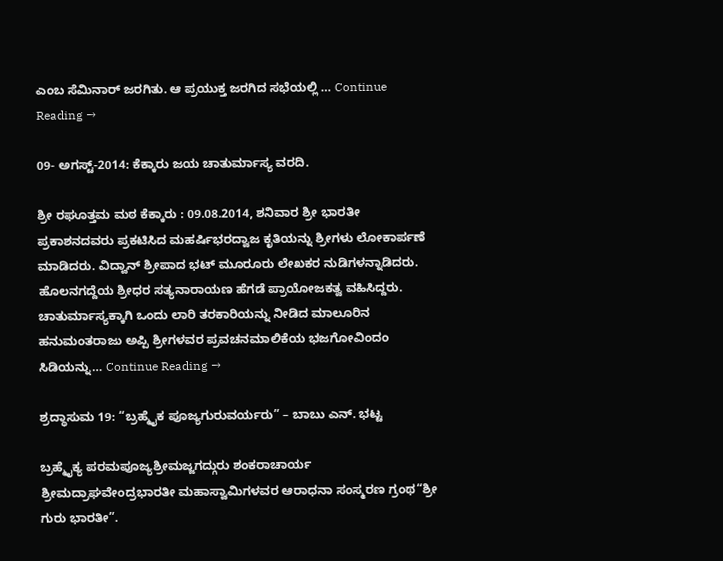ಎಂಬ ಸೆಮಿನಾರ್ ಜರಗಿತು. ಆ ಪ್ರಯುಕ್ತ ಜರಗಿದ ಸಭೆಯಲ್ಲಿ … Continue Reading →

09- ಅಗಸ್ಟ್-2014: ಕೆಕ್ಕಾರು ಜಯ ಚಾತುರ್ಮಾಸ್ಯ ವರದಿ.

ಶ್ರೀ ರಘೂತ್ತಮ ಮಠ ಕೆಕ್ಕಾರು : 09.08.2014, ಶನಿವಾರ ಶ್ರೀ ಭಾರತೀ ಪ್ರಕಾಶನದವರು ಪ್ರಕಟಿಸಿದ ಮಹರ್ಷಿಭರದ್ವಾಜ ಕೃತಿಯನ್ನು ಶ್ರೀಗಳು ಲೋಕಾರ್ಪಣೆ ಮಾಡಿದರು. ವಿದ್ವಾನ್ ಶ್ರೀಪಾದ ಭಟ್ ಮೂರೂರು ಲೇಖಕರ ನುಡಿಗಳನ್ನಾಡಿದರು. ಹೊಲನಗದ್ದೆಯ ಶ್ರೀಧರ ಸತ್ಯನಾರಾಯಣ ಹೆಗಡೆ ಪ್ರಾಯೋಜಕತ್ವ ವಹಿಸಿದ್ದರು. ಚಾತುರ್ಮಾಸ್ಯಕ್ಕಾಗಿ ಒಂದು ಲಾರಿ ತರಕಾರಿಯನ್ನು ನೀಡಿದ ಮಾಲೂರಿನ ಹನುಮಂತರಾಜು ಅಪ್ಪಿ ಶ್ರೀಗಳವರ ಪ್ರವಚನಮಾಲಿಕೆಯ ಭಜಗೋವಿಂದಂ ಸಿಡಿಯನ್ನು… Continue Reading →

ಶ್ರದ್ಧಾಸುಮ 19: “ಬ್ರಹ್ಮೈಕ ಪೂಜ್ಯಗುರುವರ್ಯರು” – ಬಾಬು ಎನ್. ಭಟ್ಟ

ಬ್ರಹ್ಮೈಕ್ಯ ಪರಮಪೂಜ್ಯಶ್ರೀಮಜ್ಜಗದ್ಗುರು ಶಂಕರಾಚಾರ್ಯ ಶ್ರೀಮದ್ರಾಘವೇಂದ್ರಭಾರತೀ ಮಹಾಸ್ವಾಮಿಗಳವರ ಆರಾಧನಾ ಸಂಸ್ಮರಣ ಗ್ರಂಥ“ಶ್ರೀ ಗುರು ಭಾರತೀ”.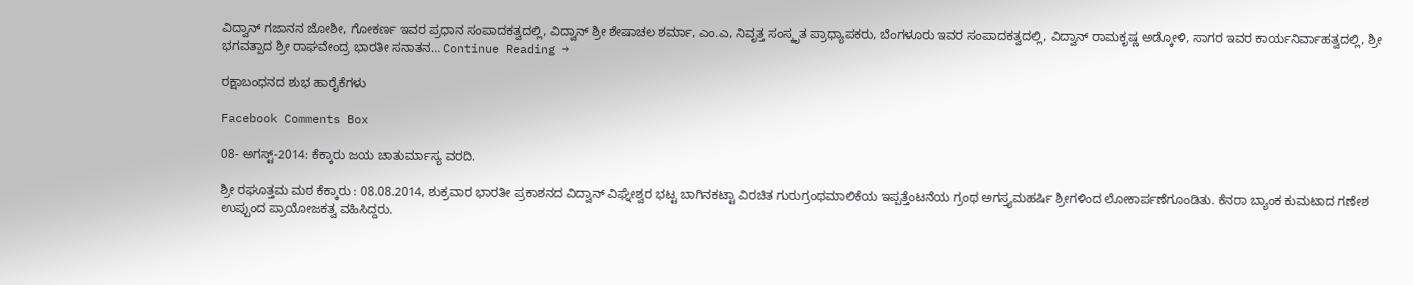ವಿದ್ವಾನ್ ಗಜಾನನ ಜೋಶೀ, ಗೋಕರ್ಣ ಇವರ ಪ್ರಧಾನ ಸಂಪಾದಕತ್ವದಲ್ಲಿ, ವಿದ್ವಾನ್ ಶ್ರೀ ಶೇಷಾಚಲ ಶರ್ಮಾ, ಎಂ.ಎ, ನಿವೃತ್ತ ಸಂಸ್ಕೃತ ಪ್ರಾಧ್ಯಾಪಕರು, ಬೆಂಗಳೂರು ಇವರ ಸಂಪಾದಕತ್ವದಲ್ಲಿ, ವಿದ್ವಾನ್ ರಾಮಕೃಷ್ಣ ಅಡ್ಕೋಳಿ, ಸಾಗರ ಇವರ ಕಾರ್ಯನಿರ್ವಾಹತ್ವದಲ್ಲಿ, ಶ್ರೀ ಭಗವತ್ಪಾದ ಶ್ರೀ ರಾಘವೇಂದ್ರ ಭಾರತೀ ಸನಾತನ… Continue Reading →

ರಕ್ಷಾಬಂಧನದ ಶುಭ ಹಾರೈಕೆಗಳು

Facebook Comments Box

08- ಅಗಸ್ಟ್-2014: ಕೆಕ್ಕಾರು ಜಯ ಚಾತುರ್ಮಾಸ್ಯ ವರದಿ.

ಶ್ರೀ ರಘೂತ್ತಮ ಮಠ ಕೆಕ್ಕಾರು : 08.08.2014, ಶುಕ್ರವಾರ ಭಾರತೀ ಪ್ರಕಾಶನದ ವಿದ್ವಾನ್ ವಿಘ್ನೇಶ್ವರ ಭಟ್ಟ ಬಾಗಿನಕಟ್ಟಾ ವಿರಚಿತ ಗುರುಗ್ರಂಥಮಾಲಿಕೆಯ ಇಪ್ಪತ್ತೆಂಟನೆಯ ಗ್ರಂಥ ಅಗಸ್ತ್ಯಮಹರ್ಷಿ ಶ್ರೀಗಳಿಂದ ಲೋಕಾರ್ಪಣೆಗೂಂಡಿತು. ಕೆನರಾ ಬ್ಯಾಂಕ ಕುಮಟಾದ ಗಣೇಶ ಉಪ್ಪುಂದ ಪ್ರಾಯೋಜಕತ್ವ ವಹಿಸಿದ್ದರು.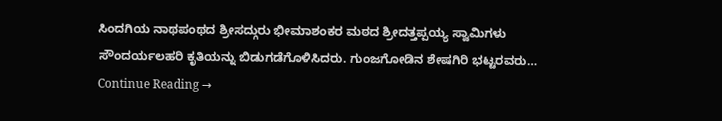ಸಿಂದಗಿಯ ನಾಥಪಂಥದ ಶ್ರೀಸದ್ಗುರು ಭೀಮಾಶಂಕರ ಮಠದ ಶ್ರೀದತ್ತಪ್ಪಯ್ಯ ಸ್ವಾಮಿಗಳು ಸೌಂದರ್ಯಲಹರಿ ಕೃತಿಯನ್ನು ಬಿಡುಗಡೆಗೊಳಿಸಿದರು. ಗುಂಜಗೋಡಿನ ಶೇಷಗಿರಿ ಭಟ್ಟರವರು… Continue Reading →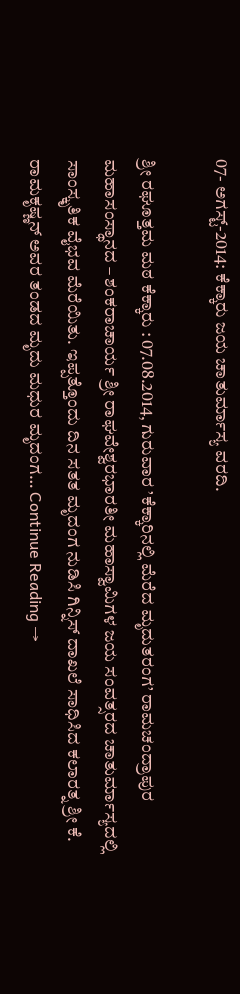07- ಅಗಸ್ಟ್-2014: ಕೆಕ್ಕಾರು ಜಯ ಚಾತುರ್ಮಾಸ್ಯ ವರದಿ.

ಶ್ರೀ ರಘೂತ್ತಮ ಮಠ ಕೆಕ್ಕಾರು : 07.08.2014, ಗುರುವಾರ ’ಕೆಕ್ಕಾರಿನಲ್ಲಿ ಮೆರೆದ ಮೃದುತರಂಗ’ ರಾಮಚಂದ್ರಾಪುರ ಮಹಾಸಂಸ್ಥಾನದ – ಶಂಕರಾಚಾರ್ಯ ಶ್ರೀ ರಾಘವೇಶ್ವರಭಾರತೀ ಮಹಾಸ್ವಾಮಿಗಳ ಜಯ ಸಂವತ್ಸರದ ಚಾತುರ್ಮಾಸ್ಯದಲ್ಲಿ ಸಾಂಸ್ಕೃತಿಕ ವೈಭವ ಮೆರೆಯಿತು. ಇಪ್ಪತ್ತೊಂದು ದಿನ ಸತತ ಮೃದಂಗ ನುಡಿಸಿ ಗಿನ್ನಿಸ್ ದಾಖಲೆ ಸಾಧಿಸಿದ ಕಲಾರತ್ನ ಶ್ರೀ ಕೆ. ರಾಮಕೃಷ್ಣನ್ ಅವರ ತಂಡದ ಮೃದು ಮಧುರ ಮೃದಂಗ… Continue Reading →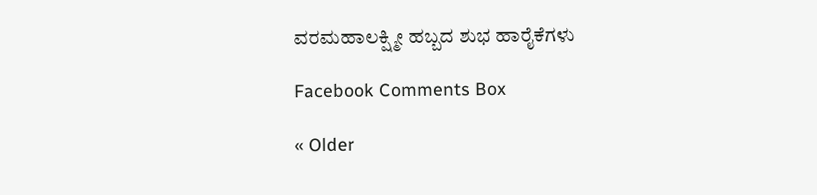ವರಮಹಾಲಕ್ಷ್ಮೀ ಹಬ್ಬದ ಶುಭ ಹಾರೈಕೆಗಳು

Facebook Comments Box

« Older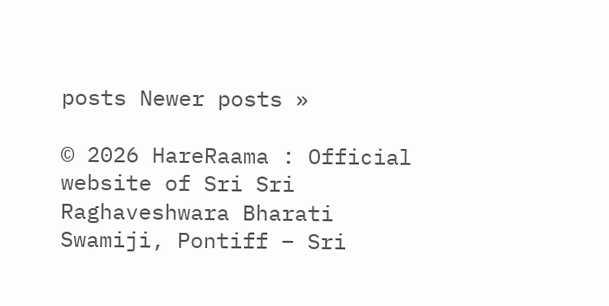posts Newer posts »

© 2026 HareRaama : Official website of Sri Sri Raghaveshwara Bharati Swamiji, Pontiff – Sri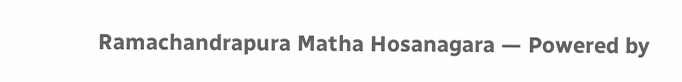Ramachandrapura Matha Hosanagara — Powered by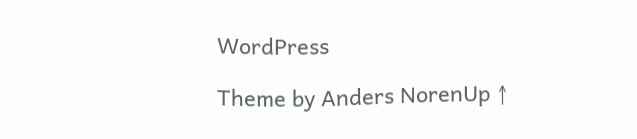WordPress

Theme by Anders NorenUp ↑